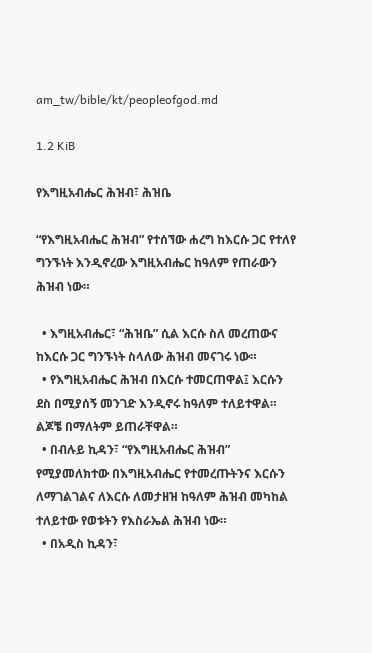am_tw/bible/kt/peopleofgod.md

1.2 KiB

የእግዚአብሔር ሕዝብ፣ ሕዝቤ

“የእግዚአብሔር ሕዝብ” የተሰኘው ሐረግ ከእርሱ ጋር የተለየ ግንኙነት እንዲኖረው እግዚአብሔር ከዓለም የጠራውን ሕዝብ ነው።

  • እግዚአብሔር፣ “ሕዝቤ” ሲል እርሱ ስለ መረጠውና ከእርሱ ጋር ግንኙነት ስላለው ሕዝብ መናገሩ ነው።
  • የእግዚአብሔር ሕዝብ በእርሱ ተመርጠዋል፤ እርሱን ደስ በሚያሰኝ መንገድ እንዲኖሩ ከዓለም ተለይተዋል። ልጆቼ በማለትም ይጠራቸዋል።
  • በብሉይ ኪዳን፣ “የእግዚአብሔር ሕዝብ” የሚያመለክተው በእግዚአብሔር የተመረጡትንና እርሱን ለማገልገልና ለእርሱ ለመታዘዝ ከዓለም ሕዝብ መካከል ተለይተው የወቱትን የእስራኤል ሕዝብ ነው።
  • በአዲስ ኪዳን፣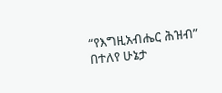“የእግዚአብሔር ሕዝብ” በተለየ ሁኔታ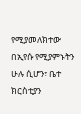የሚያመለክተው በኢየሱ የሚያምኑትን ሁሉ ሲሆን፣ ቤተ ክርስቲያን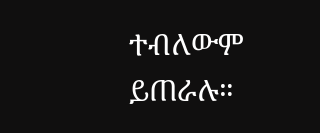ተብለውም ይጠራሉ።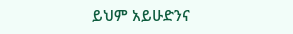ይህም አይሁድንና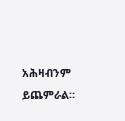አሕዛብንም ይጨምራል።